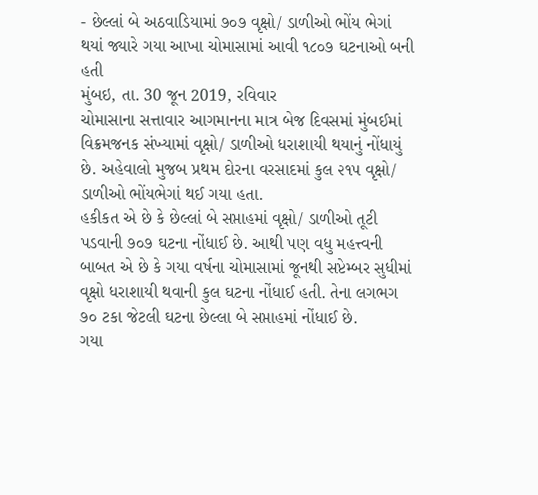- છેલ્લાં બે અઠવાડિયામાં ૭૦૭ વૃક્ષો/ ડાળીઓ ભોંય ભેગાં થયાં જ્યારે ગયા આખા ચોમાસામાં આવી ૧૮૦૭ ઘટનાઓ બની હતી
મુંબઇ, તા. 30 જૂન 2019, રવિવાર
ચોમાસાના સત્તાવાર આગમાનના માત્ર બેજ દિવસમાં મુંબઈમાં વિક્રમજનક સંખ્યામાં વૃક્ષો/ ડાળીઓ ધરાશાયી થયાનું નોંધાયું છે. અહેવાલો મુજબ પ્રથમ દોરના વરસાદમાં કુલ ૨૧૫ વૃક્ષો/ ડાળીઓ ભોંયભેગાં થઈ ગયા હતા.
હકીકત એ છે કે છેલ્લાં બે સપ્તાહમાં વૃક્ષો/ ડાળીઓ તૂટી પડવાની ૭૦૭ ઘટના નોંધાઈ છે. આથી પણ વધુ મહત્ત્વની બાબત એ છે કે ગયા વર્ષના ચોમાસામાં જૂનથી સપ્ટેમ્બર સુધીમાં વૃક્ષો ધરાશાયી થવાની કુલ ઘટના નોંધાઈ હતી. તેના લગભગ ૭૦ ટકા જેટલી ઘટના છેલ્લા બે સપ્તાહમાં નોંધાઈ છે.
ગયા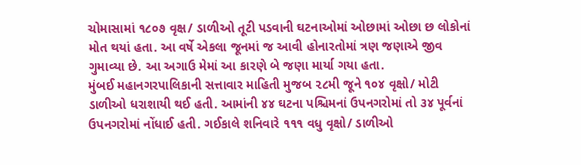ચોમાસામાં ૧૮૦૭ વૃક્ષ/ ડાળીઓ તૂટી પડવાની ઘટનાઓમાં ઓછામાં ઓછા છ લોકોનાં મોત થયાં હતા. આ વર્ષે એકલા જૂનમાં જ આવી હોનારતોમાં ત્રણ જણાએ જીવ ગુમાવ્યા છે. આ અગાઉ મેમાં આ કારણે બે જણા માર્યા ગયા હતા.
મુંબઈ મહાનગરપાલિકાની સત્તાવાર માહિતી મુજબ ૨૮મી જૂને ૧૦૪ વૃક્ષો/ મોટી ડાળીઓ ધરાશાયી થઈ હતી. આમાંની ૪૪ ઘટના પશ્ચિમનાં ઉપનગરોમાં તો ૩૪ પૂર્વનાં ઉપનગરોમાં નોંધાઈ હતી. ગઈકાલે શનિવારે ૧૧૧ વધુ વૃક્ષો/ ડાળીઓ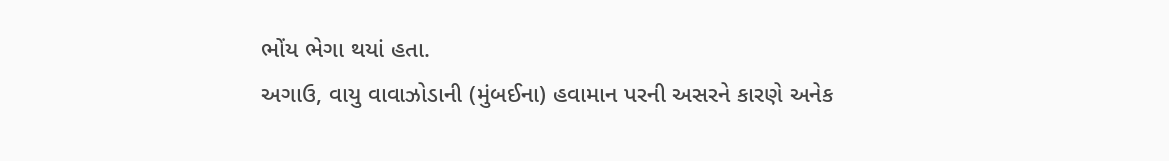ભોંય ભેગા થયાં હતા.
અગાઉ, વાયુ વાવાઝોડાની (મુંબઈના) હવામાન પરની અસરને કારણે અનેક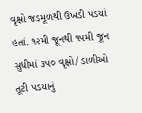વૃક્ષો જડમૂળથી ઉખડી પડયાં હતાં. ૧૨મી જૂનથી ૧૫મી જૂન સુધીમાં ૩૫૦ વૃક્ષો/ ડાળીઓ તૂટી પડયાનું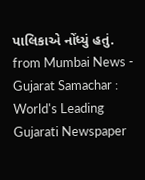પાલિકાએ નોંધ્યું હતું.
from Mumbai News - Gujarat Samachar : World's Leading Gujarati Newspaper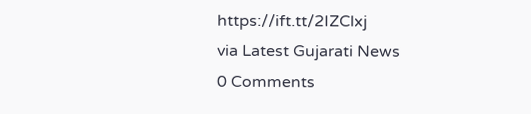https://ift.tt/2IZClxj
via Latest Gujarati News
0 Comments